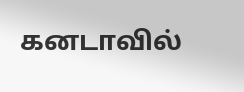கனடாவில்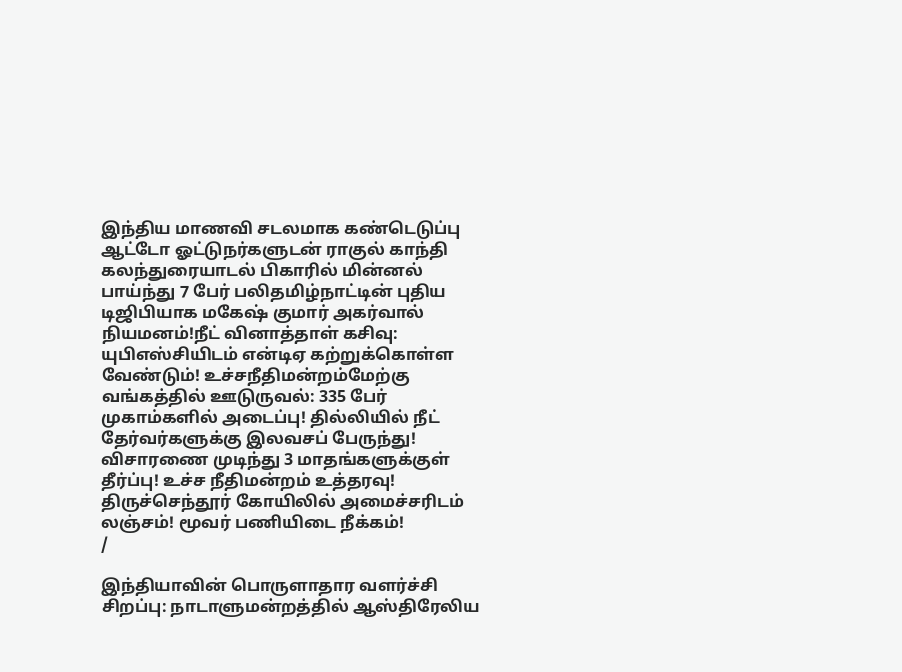இந்திய மாணவி சடலமாக கண்டெடுப்பு ஆட்டோ ஓட்டுநர்களுடன் ராகுல் காந்தி கலந்துரையாடல் பிகாரில் மின்னல் பாய்ந்து 7 பேர் பலிதமிழ்நாட்டின் புதிய டிஜிபியாக மகேஷ் குமார் அகர்வால் நியமனம்!நீட் வினாத்தாள் கசிவு: யுபிஎஸ்சியிடம் என்டிஏ கற்றுக்கொள்ள வேண்டும்! உச்சநீதிமன்றம்மேற்கு வங்கத்தில் ஊடுருவல்: 335 பேர் முகாம்களில் அடைப்பு! தில்லியில் நீட் தேர்வர்களுக்கு இலவசப் பேருந்து! விசாரணை முடிந்து 3 மாதங்களுக்குள் தீர்ப்பு! உச்ச நீதிமன்றம் உத்தரவு! திருச்செந்தூர் கோயிலில் அமைச்சரிடம் லஞ்சம்! மூவர் பணியிடை நீக்கம்!
/

இந்தியாவின் பொருளாதார வளர்ச்சி சிறப்பு: நாடாளுமன்றத்தில் ஆஸ்திரேலிய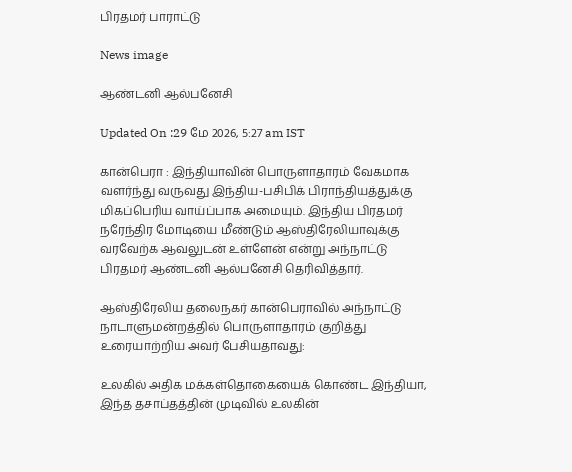பிரதமர் பாராட்டு

News image

ஆண்டனி ஆல்பனேசி

Updated On :29 மே 2026, 5:27 am IST

கான்பெரா : இந்தியாவின் பொருளாதாரம் வேகமாக வளர்ந்து வருவது இந்திய-பசிபிக் பிராந்தியத்துக்கு மிகப்பெரிய வாய்ப்பாக அமையும். இந்திய பிரதமர் நரேந்திர மோடியை மீண்டும் ஆஸ்திரேலியாவுக்கு வரவேற்க ஆவலுடன் உள்ளேன் என்று அந்நாட்டு பிரதமர் ஆண்டனி ஆல்பனேசி தெரிவித்தார்.

ஆஸ்திரேலிய தலைநகர் கான்பெராவில் அந்நாட்டு நாடாளுமன்றத்தில் பொருளாதாரம் குறித்து உரையாற்றிய அவர் பேசியதாவது:

உலகில் அதிக மக்கள்தொகையைக் கொண்ட இந்தியா, இந்த தசாப்தத்தின் முடிவில் உலகின்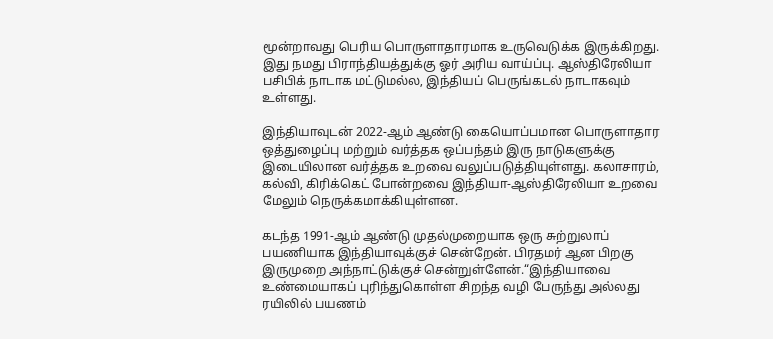மூன்றாவது பெரிய பொருளாதாரமாக உருவெடுக்க இருக்கிறது. இது நமது பிராந்தியத்துக்கு ஓர் அரிய வாய்ப்பு. ஆஸ்திரேலியா பசிபிக் நாடாக மட்டுமல்ல, இந்தியப் பெருங்கடல் நாடாகவும் உள்ளது.

இந்தியாவுடன் 2022-ஆம் ஆண்டு கையொப்பமான பொருளாதார ஒத்துழைப்பு மற்றும் வர்த்தக ஒப்பந்தம் இரு நாடுகளுக்கு இடையிலான வர்த்தக உறவை வலுப்படுத்தியுள்ளது. கலாசாரம், கல்வி, கிரிக்கெட் போன்றவை இந்தியா-ஆஸ்திரேலியா உறவை மேலும் நெருக்கமாக்கியுள்ளன.

கடந்த 1991-ஆம் ஆண்டு முதல்முறையாக ஒரு சுற்றுலாப் பயணியாக இந்தியாவுக்குச் சென்றேன். பிரதமர் ஆன பிறகு இருமுறை அந்நாட்டுக்குச் சென்றுள்ளேன்.“இந்தியாவை உண்மையாகப் புரிந்துகொள்ள சிறந்த வழி பேருந்து அல்லது ரயிலில் பயணம்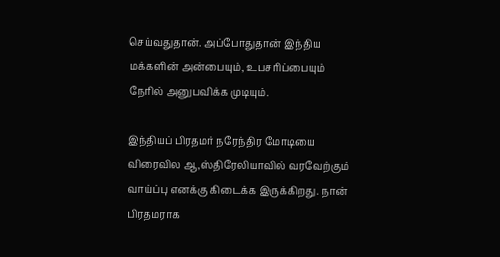செய்வதுதான். அப்போதுதான் இந்திய மக்களின் அன்பையும், உபசரிப்பையும் நேரில் அனுபவிக்க முடியும்.

இந்தியப் பிரதமர் நரேந்திர மோடியை விரைவில ஆ,ஸ்திரேலியாவில் வரவேற்கும் வாய்ப்பு எனக்கு கிடைக்க இருக்கிறது. நான் பிரதமராக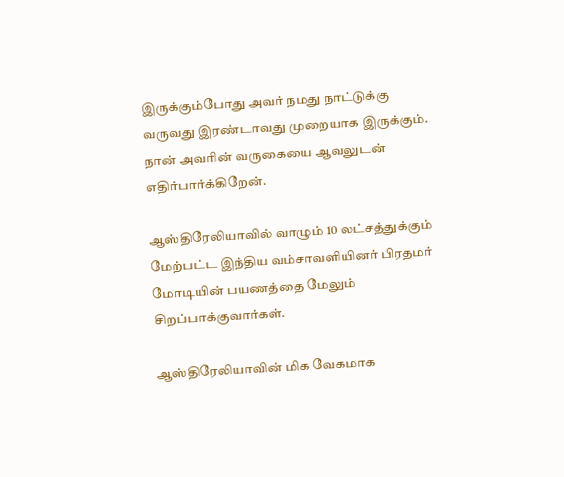இருக்கும்போது அவர் நமது நாட்டுக்கு வருவது இரண்டாவது முறையாக இருக்கும். நான் அவரின் வருகையை ஆவலுடன் எதிர்பார்க்கிறேன்.

ஆஸ்திரேலியாவில் வாழும் 10 லட்சத்துக்கும் மேற்பட்ட இந்திய வம்சாவளியினர் பிரதமர் மோடியின் பயணத்தை மேலும் சிறப்பாக்குவார்கள்.

ஆஸ்திரேலியாவின் மிக வேகமாக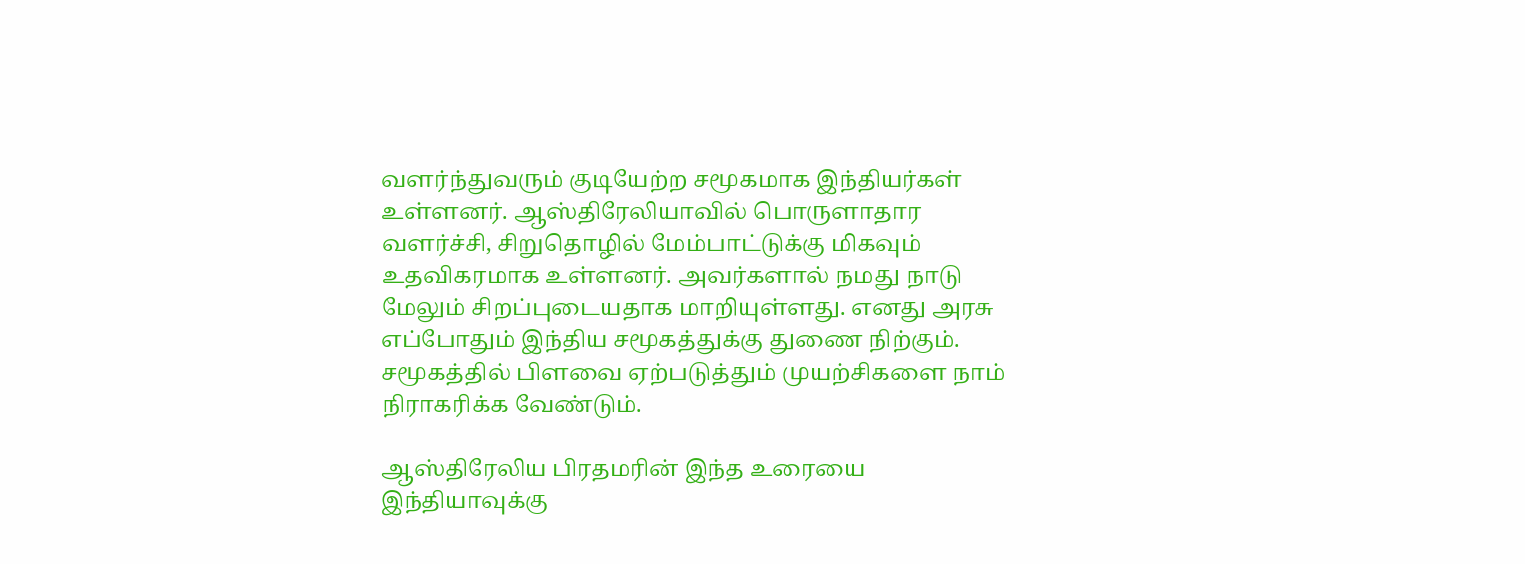வளர்ந்துவரும் குடியேற்ற சமூகமாக இந்தியர்கள் உள்ளனர். ஆஸ்திரேலியாவில் பொருளாதார வளர்ச்சி, சிறுதொழில் மேம்பாட்டுக்கு மிகவும் உதவிகரமாக உள்ளனர். அவர்களால் நமது நாடு மேலும் சிறப்புடையதாக மாறியுள்ளது. எனது அரசு எப்போதும் இந்திய சமூகத்துக்கு துணை நிற்கும். சமூகத்தில் பிளவை ஏற்படுத்தும் முயற்சிகளை நாம் நிராகரிக்க வேண்டும்.

ஆஸ்திரேலிய பிரதமரின் இந்த உரையை இந்தியாவுக்கு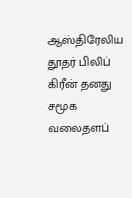ஆஸ்திரேலிய தூதர் பிலிப் கிரீன் தனது சமூக வலைதளப்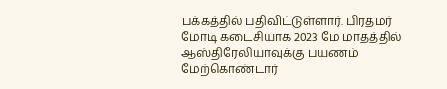பக்கத்தில் பதிவிட்டுள்ளார். பிரதமர் மோடி கடைசியாக 2023 மே மாதத்தில் ஆஸ்திரேலியாவுக்கு பயணம் மேற்கொண்டார்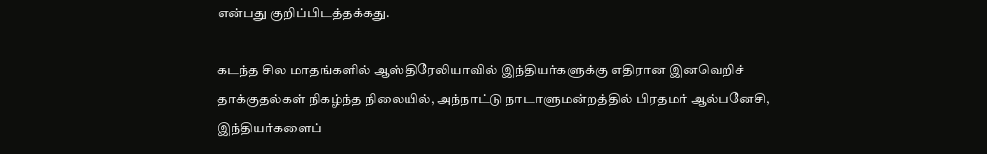என்பது குறிப்பிடத்தக்கது.

கடந்த சில மாதங்களில் ஆஸ்திரேலியாவில் இந்தியர்களுக்கு எதிரான இனவெறிச் தாக்குதல்கள் நிகழ்ந்த நிலையில், அந்நாட்டு நாடாளுமன்றத்தில் பிரதமர் ஆல்பனேசி, இந்தியர்களைப்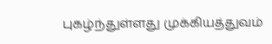புகழ்ந்துள்ளது முக்கியத்துவம்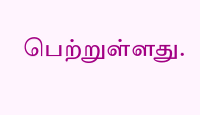பெற்றுள்ளது.